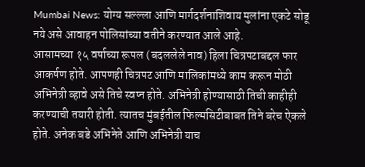Mumbai News: योग्य सल्ल्ला आणि मार्गदर्शनाशिवाय मुलांना एकटे सोडू नये असे आवाहन पोलिसांच्या वतीने करण्यात आले आहे.
आसामच्या १५ वर्षाच्या रूपल (बदललेले नाव) हिला चित्रपटाबद्दल फार आकर्षण होते. आपणही चित्रपट आणि मालिकांमध्ये काम करून मोठी अभिनेत्री व्हावे असे तिचे स्वप्न होते. अभिनेत्री होण्यासाठी तिची काहीही करण्याची तयारी होती. त्यातच मुंबईतील फिल्मसिटीबाबत तिने बरेच ऐकले होते. अनेक बडे अभिनेते आणि अभिनेत्री याच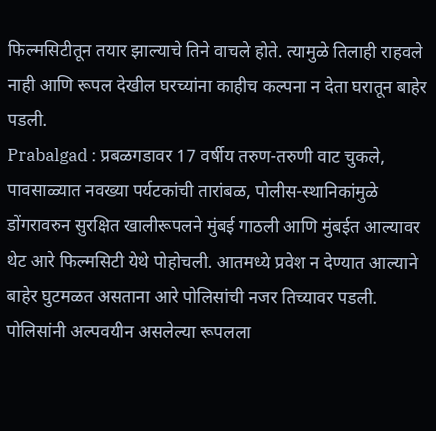फिल्मसिटीतून तयार झाल्याचे तिने वाचले होते. त्यामुळे तिलाही राहवले नाही आणि रूपल देखील घरच्यांना काहीच कल्पना न देता घरातून बाहेर पडली.
Prabalgad : प्रबळगडावर 17 वर्षीय तरुण-तरुणी वाट चुकले, पावसाळ्यात नवख्या पर्यटकांची तारांबळ, पोलीस-स्थानिकांमुळे डोंगरावरुन सुरक्षित खालीरूपलने मुंबई गाठली आणि मुंबईत आल्यावर थेट आरे फिल्मसिटी येथे पोहोचली. आतमध्ये प्रवेश न देण्यात आल्याने बाहेर घुटमळत असताना आरे पोलिसांची नजर तिच्यावर पडली. पोलिसांनी अल्पवयीन असलेल्या रूपलला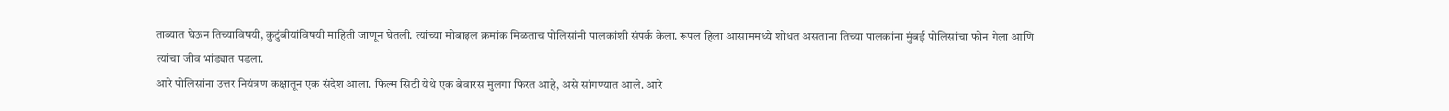ताब्यात घेऊन तिच्याविषयी, कुटुंबीयांविषयी माहिती जाणून घेतली. त्यांच्या मोबाइल क्रमांक मिळताच पोलिसांनी पालकांशी संपर्क केला. रूपल हिला आसाममध्ये शोधत असताना तिच्या पालकांना मुंबई पोलिसांचा फोन गेला आणि त्यांचा जीव भांड्यात पडला.
आरे पोलिसांना उत्तर नियंत्रण कक्षातून एक संदेश आला. फिल्म सिटी येथे एक बेवारस मुलगा फिरत आहे, असे सांगण्यात आले. आरे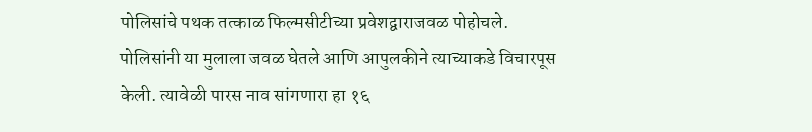पोलिसांचे पथक तत्काळ फिल्मसीटीच्या प्रवेशद्वाराजवळ पोहोचले. पोलिसांनी या मुलाला जवळ घेतले आणि आपुलकीने त्याच्याकडे विचारपूस केली. त्यावेळी पारस नाव सांगणारा हा १६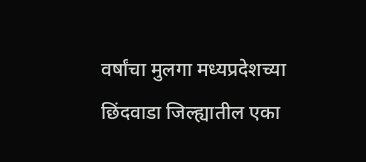वर्षांचा मुलगा मध्यप्रदेशच्या छिंदवाडा जिल्ह्यातील एका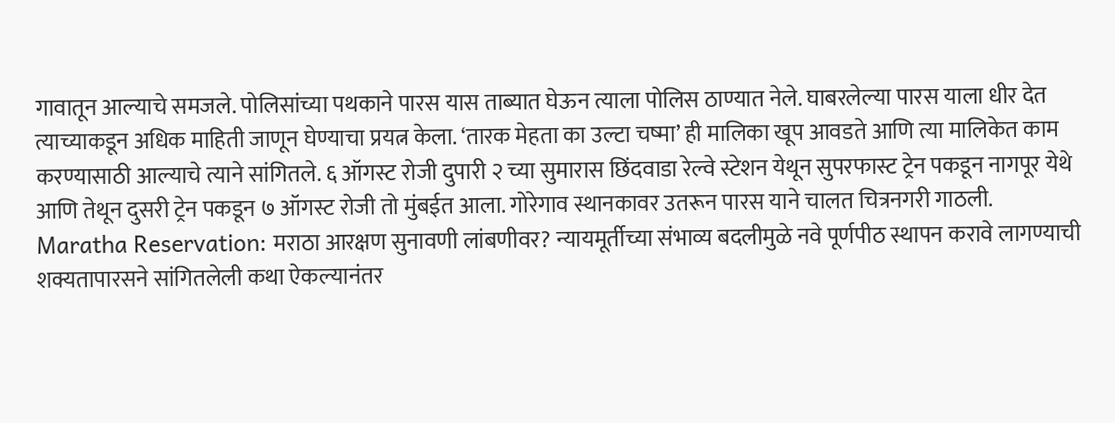गावातून आल्याचे समजले. पोलिसांच्या पथकाने पारस यास ताब्यात घेऊन त्याला पोलिस ठाण्यात नेले. घाबरलेल्या पारस याला धीर देत त्याच्याकडून अधिक माहिती जाणून घेण्याचा प्रयत्न केला. ‘तारक मेहता का उल्टा चष्मा’ ही मालिका खूप आवडते आणि त्या मालिकेत काम करण्यासाठी आल्याचे त्याने सांगितले. ६ ऑगस्ट रोजी दुपारी २ च्या सुमारास छिंदवाडा रेल्वे स्टेशन येथून सुपरफास्ट ट्रेन पकडून नागपूर येथे आणि तेथून दुसरी ट्रेन पकडून ७ ऑगस्ट रोजी तो मुंबईत आला. गोरेगाव स्थानकावर उतरून पारस याने चालत चित्रनगरी गाठली.
Maratha Reservation: मराठा आरक्षण सुनावणी लांबणीवर? न्यायमूर्तीच्या संभाव्य बदलीमुळे नवे पूर्णपीठ स्थापन करावे लागण्याची शक्यतापारसने सांगितलेली कथा ऐकल्यानंतर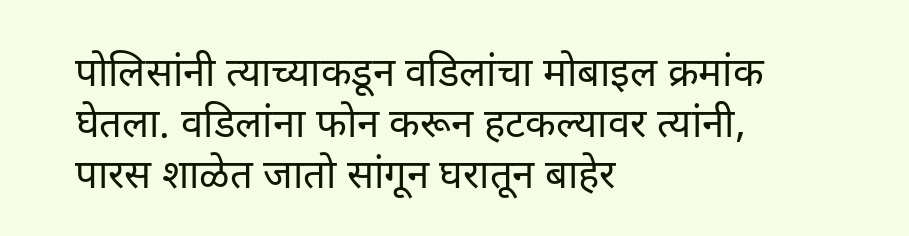पोलिसांनी त्याच्याकडून वडिलांचा मोबाइल क्रमांक घेतला. वडिलांना फोन करून हटकल्यावर त्यांनी, पारस शाळेत जातो सांगून घरातून बाहेर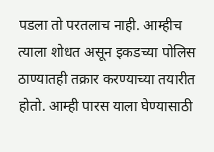पडला तो परतलाच नाही. आम्हीच त्याला शोधत असून इकडच्या पोलिस ठाण्यातही तक्रार करण्याच्या तयारीत होतो. आम्ही पारस याला घेण्यासाठी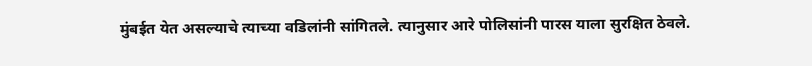मुंबईत येत असल्याचे त्याच्या वडिलांनी सांगितले. त्यानुसार आरे पोलिसांनी पारस याला सुरक्षित ठेवले.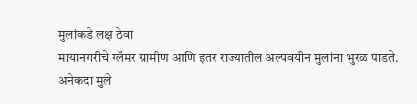मुलांकडे लक्ष ठेवा
मायानगरीचे ग्लॅमर ग्रामीण आणि इतर राज्यातील अल्पवयीन मुलांना भुरळ पाडते. अनेकदा मुले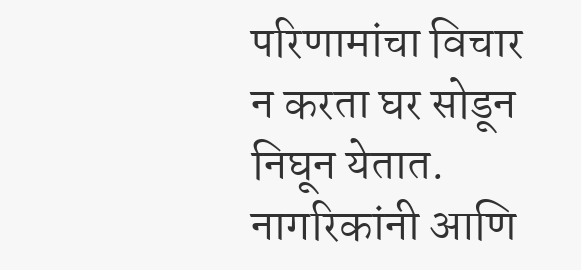परिणामांचा विचार न करता घर सोडून निघून येतात. नागरिकांनी आणि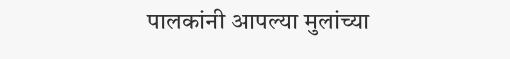पालकांनी आपल्या मुलांच्या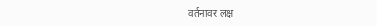वर्तनावर लक्ष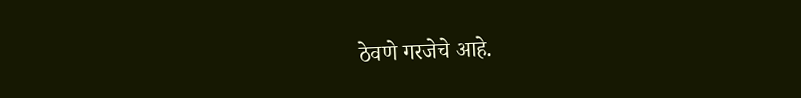ठेवणे गरजेचे आहे.